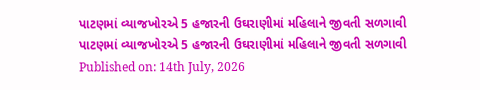પાટણમાં વ્યાજખોરએ 5 હજારની ઉઘરાણીમાં મહિલાને જીવતી સળગાવી
પાટણમાં વ્યાજખોરએ 5 હજારની ઉઘરાણીમાં મહિલાને જીવતી સળગાવી
Published on: 14th July, 2026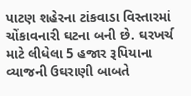પાટણ શહેરના ટાંકવાડા વિસ્તારમાં ચોંકાવનારી ઘટના બની છે. ઘરખર્ચ માટે લીધેલા 5 હજાર રૂપિયાના વ્યાજની ઉઘરાણી બાબતે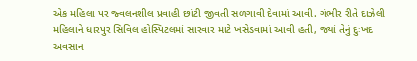એક મહિલા પર જ્વલનશીલ પ્રવાહી છાંટી જીવતી સળગાવી દેવામાં આવી. ગંભીર રીતે દાઝેલી મહિલાને ધારપુર સિવિલ હોસ્પિટલમાં સારવાર માટે ખસેડવામાં આવી હતી, જ્યાં તેનું દુઃખદ અવસાન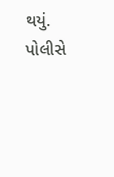થયું. પોલીસે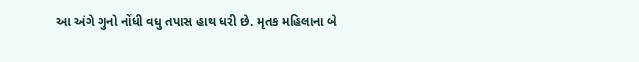આ અંગે ગુનો નોંધી વધુ તપાસ હાથ ધરી છે. મૃતક મહિલાના બે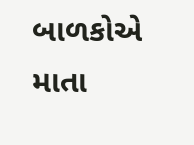બાળકોએ માતા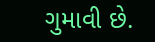ગુમાવી છે.